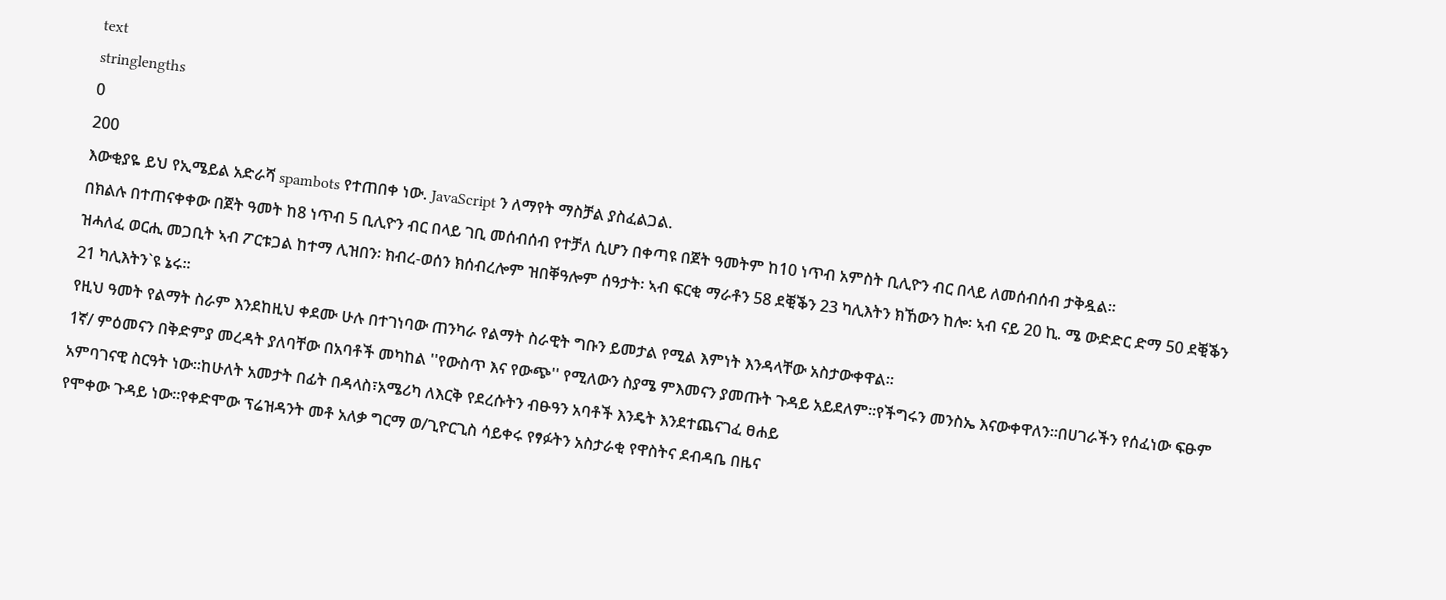text
stringlengths
0
200
እውቂያዬ ይህ የኢሜይል አድራሻ spambots የተጠበቀ ነው. JavaScript ን ለማየት ማስቻል ያስፈልጋል.
በክልሉ በተጠናቀቀው በጀት ዓመት ከ8 ነጥብ 5 ቢሊዮን ብር በላይ ገቢ መሰብሰብ የተቻለ ሲሆን በቀጣዩ በጀት ዓመትም ከ10 ነጥብ አምስት ቢሊዮን ብር በላይ ለመሰብሰብ ታቅዷል።
ዝሓለፈ ወርሒ መጋቢት ኣብ ፖርቱጋል ከተማ ሊዝበን፡ ክብረ-ወሰን ክሰብረሎም ዝበቐዓሎም ሰዓታት፡ ኣብ ፍርቂ ማራቶን 58 ደቒቕን 23 ካሊእትን ክኸውን ከሎ፡ ኣብ ናይ 20 ኪ. ሜ ውድድር ድማ 50 ደቒቕን 21 ካሊእትን`ዩ ኔሩ።
የዚህ ዓመት የልማት ስራም እንደከዚህ ቀደሙ ሁሉ በተገነባው ጠንካራ የልማት ስራዊት ግቡን ይመታል የሚል እምነት እንዳላቸው አስታውቀዋል።
1ኛ/ ምዕመናን በቅድምያ መረዳት ያለባቸው በአባቶች መካከል ''የውስጥ እና የውጭ'' የሚለውን ስያሜ ምእመናን ያመጡት ጉዳይ አይደለም።የችግሩን መንስኤ እናውቀዋለን።በሀገራችን የሰፈነው ፍፁም አምባገናዊ ስርዓት ነው።ከሁለት አመታት በፊት በዳላስ፣አሜሪካ ለእርቅ የደረሱትን ብፁዓን አባቶች እንዴት እንደተጨናገፈ ፀሐይ
የሞቀው ጉዳይ ነው።የቀድሞው ፕሬዝዳንት መቶ አለቃ ግርማ ወ/ጊዮርጊስ ሳይቀሩ የፃፉትን አስታራቂ የዋስትና ደብዳቤ በዜና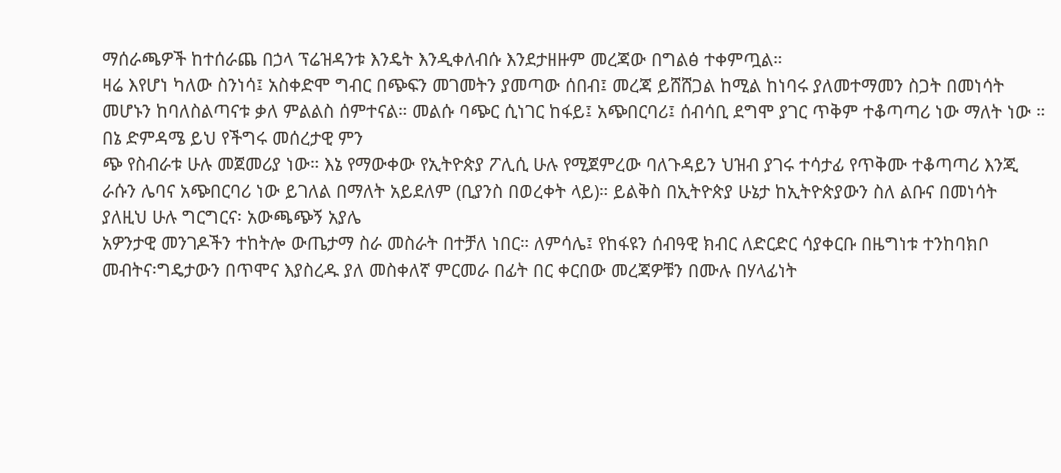ማሰራጫዎች ከተሰራጨ በኃላ ፕሬዝዳንቱ እንዴት እንዲቀለብሱ እንደታዘዙም መረጃው በግልፅ ተቀምጧል።
ዛሬ እየሆነ ካለው ስንነሳ፤ አስቀድሞ ግብር በጭፍን መገመትን ያመጣው ሰበብ፤ መረጃ ይሸሸጋል ከሚል ከነባሩ ያለመተማመን ስጋት በመነሳት መሆኑን ከባለስልጣናቱ ቃለ ምልልስ ሰምተናል። መልሱ ባጭር ሲነገር ከፋይ፤ አጭበርባሪ፤ ሰብሳቢ ደግሞ ያገር ጥቅም ተቆጣጣሪ ነው ማለት ነው ። በኔ ድምዳሜ ይህ የችግሩ መሰረታዊ ምን
ጭ የስብራቱ ሁሉ መጀመሪያ ነው። እኔ የማውቀው የኢትዮጵያ ፖሊሲ ሁሉ የሚጀምረው ባለጉዳይን ህዝብ ያገሩ ተሳታፊ የጥቅሙ ተቆጣጣሪ እንጂ ራሱን ሌባና አጭበርባሪ ነው ይገለል በማለት አይደለም (ቢያንስ በወረቀት ላይ)። ይልቅስ በኢትዮጵያ ሁኔታ ከኢትዮጵያውን ስለ ልቡና በመነሳት ያለዚህ ሁሉ ግርግርና፡ አውጫጭኝ አያሌ
አዎንታዊ መንገዶችን ተከትሎ ውጤታማ ስራ መስራት በተቻለ ነበር። ለምሳሌ፤ የከፋዩን ሰብዓዊ ክብር ለድርድር ሳያቀርቡ በዜግነቱ ተንከባክቦ መብትና፡ግዴታውን በጥሞና እያስረዱ ያለ መስቀለኛ ምርመራ በፊት በር ቀርበው መረጃዎቹን በሙሉ በሃላፊነት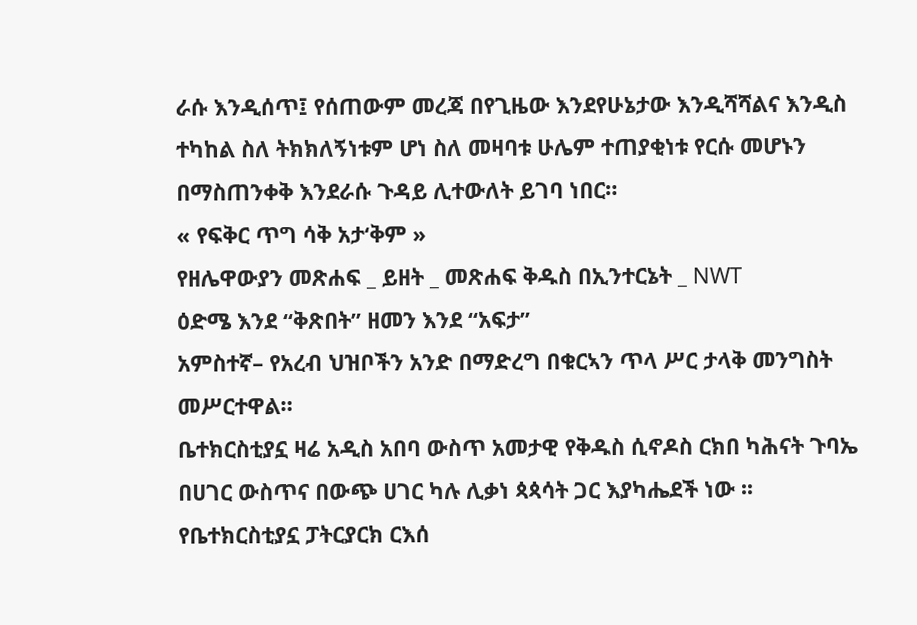ራሱ እንዲሰጥ፤ የሰጠውም መረጃ በየጊዜው እንደየሁኔታው እንዲሻሻልና እንዲስ
ተካከል ስለ ትክክለኝነቱም ሆነ ስለ መዛባቱ ሁሌም ተጠያቂነቱ የርሱ መሆኑን በማስጠንቀቅ እንደራሱ ጉዳይ ሊተውለት ይገባ ነበር።
« የፍቅር ጥግ ሳቅ አታ‘ቅም »
የዘሌዋውያን መጽሐፍ _ ይዘት _ መጽሐፍ ቅዱስ በኢንተርኔት _ NWT
ዕድሜ እንደ “ቅጽበት” ዘመን እንደ “አፍታ”
አምስተኛ– የአረብ ህዝቦችን አንድ በማድረግ በቁርኣን ጥላ ሥር ታላቅ መንግስት መሥርተዋል።
ቤተክርስቲያኗ ዛሬ አዲስ አበባ ውስጥ አመታዊ የቅዱስ ሲኖዶስ ርክበ ካሕናት ጉባኤ በሀገር ውስጥና በውጭ ሀገር ካሉ ሊቃነ ጳጳሳት ጋር እያካሔደች ነው ፡፡ የቤተክርስቲያኗ ፓትርያርክ ርእሰ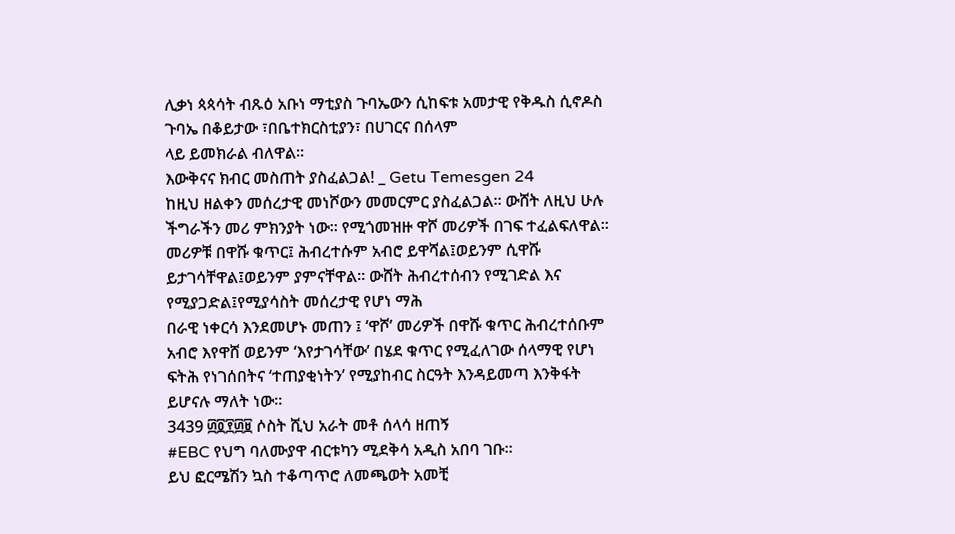ሊቃነ ጳጳሳት ብጹዕ አቡነ ማቲያስ ጉባኤውን ሲከፍቱ አመታዊ የቅዱስ ሲኖዶስ ጉባኤ በቆይታው ፣በቤተክርስቲያን፣ በሀገርና በሰላም
ላይ ይመክራል ብለዋል፡፡
እውቅናና ክብር መስጠት ያስፈልጋል! _ Getu Temesgen 24
ከዚህ ዘልቀን መሰረታዊ መነሾውን መመርምር ያስፈልጋል። ውሸት ለዚህ ሁሉ ችግራችን መሪ ምክንያት ነው። የሚጎመዝዙ ዋሾ መሪዎች በገፍ ተፈልፍለዋል። መሪዎቹ በዋሹ ቁጥር፤ ሕብረተሱም አብሮ ይዋሻል፤ወይንም ሲዋሹ ይታገሳቸዋል፤ወይንም ያምናቸዋል። ውሸት ሕብረተሰብን የሚገድል እና የሚያጋድል፤የሚያሳስት መሰረታዊ የሆነ ማሕ
በራዊ ነቀርሳ እንደመሆኑ መጠን ፤ ‘ዋሾ’ መሪዎች በዋሹ ቁጥር ሕብረተሰቡም አብሮ እየዋሸ ወይንም ‘እየታገሳቸው’ በሄደ ቁጥር የሚፈለገው ሰላማዊ የሆነ ፍትሕ የነገሰበትና ‘ተጠያቂነትን’ የሚያከብር ስርዓት እንዳይመጣ እንቅፋት ይሆናሉ ማለት ነው።
3439 ፴፬፻፴፱ ሶስት ሺህ አራት መቶ ሰላሳ ዘጠኝ
#EBC የህግ ባለሙያዋ ብርቱካን ሚደቅሳ አዲስ አበባ ገቡ፡፡
ይህ ፎርሜሽን ኳስ ተቆጣጥሮ ለመጫወት አመቺ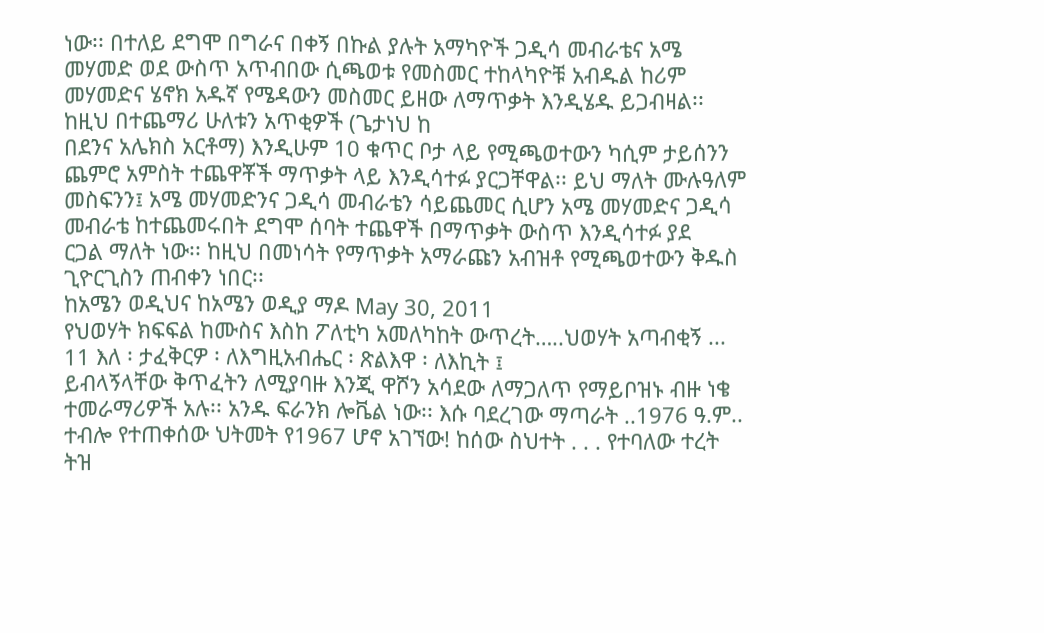ነው፡፡ በተለይ ደግሞ በግራና በቀኝ በኩል ያሉት አማካዮች ጋዲሳ መብራቴና አሜ መሃመድ ወደ ውስጥ አጥብበው ሲጫወቱ የመስመር ተከላካዮቹ አብዱል ከሪም መሃመድና ሄኖክ አዱኛ የሜዳውን መስመር ይዘው ለማጥቃት እንዲሄዱ ይጋብዛል፡፡ ከዚህ በተጨማሪ ሁለቱን አጥቂዎች (ጌታነህ ከ
በደንና አሌክስ አርቶማ) እንዲሁም 10 ቁጥር ቦታ ላይ የሚጫወተውን ካሲም ታይሰንን ጨምሮ አምስት ተጨዋቾች ማጥቃት ላይ እንዲሳተፉ ያርጋቸዋል፡፡ ይህ ማለት ሙሉዓለም መስፍንን፤ አሜ መሃመድንና ጋዲሳ መብራቴን ሳይጨመር ሲሆን አሜ መሃመድና ጋዲሳ መብራቴ ከተጨመሩበት ደግሞ ሰባት ተጨዋች በማጥቃት ውስጥ እንዲሳተፉ ያደ
ርጋል ማለት ነው፡፡ ከዚህ በመነሳት የማጥቃት አማራጩን አብዝቶ የሚጫወተውን ቅዱስ ጊዮርጊስን ጠብቀን ነበር፡፡
ከአሜን ወዲህና ከአሜን ወዲያ ማዶ May 30, 2011
የህወሃት ክፍፍል ከሙስና እስከ ፖለቲካ አመለካከት ውጥረት…..ህወሃት አጣብቂኝ ...
11 እለ ፡ ታፈቅርዎ ፡ ለእግዚአብሔር ፡ ጽልእዋ ፡ ለእኪት ፤
ይብላኝላቸው ቅጥፈትን ለሚያባዙ እንጂ ዋሾን አሳደው ለማጋለጥ የማይቦዝኑ ብዙ ነቄ ተመራማሪዎች አሉ፡፡ አንዱ ፍራንክ ሎቬል ነው፡፡ እሱ ባደረገው ማጣራት ..1976 ዓ.ም.. ተብሎ የተጠቀሰው ህትመት የ1967 ሆኖ አገኘው! ከሰው ስህተት . . . የተባለው ተረት ትዝ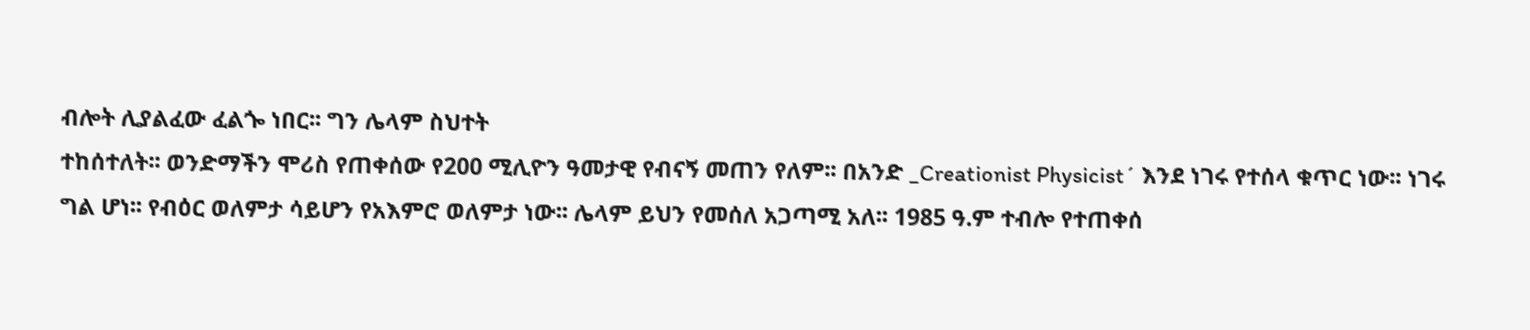ብሎት ሊያልፈው ፈልጐ ነበር፡፡ ግን ሌላም ስህተት
ተከሰተለት፡፡ ወንድማችን ሞሪስ የጠቀሰው የ200 ሚሊዮን ዓመታዊ የብናኝ መጠን የለም፡፡ በአንድ _Creationist Physicist´ እንደ ነገሩ የተሰላ ቁጥር ነው፡፡ ነገሩ ግል ሆነ፡፡ የብዕር ወለምታ ሳይሆን የአእምሮ ወለምታ ነው፡፡ ሌላም ይህን የመሰለ አጋጣሚ አለ፡፡ 1985 ዓ.ም ተብሎ የተጠቀሰ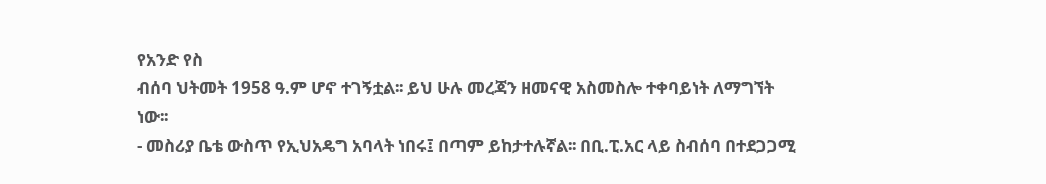የአንድ የስ
ብሰባ ህትመት 1958 ዓ.ም ሆኖ ተገኝቷል፡፡ ይህ ሁሉ መረጃን ዘመናዊ አስመስሎ ተቀባይነት ለማግኘት ነው፡፡
- መስሪያ ቤቴ ውስጥ የኢህአዴግ አባላት ነበሩ፤ በጣም ይከታተሉኛል፡፡ በቢ.ፒ.አር ላይ ስብሰባ በተደጋጋሚ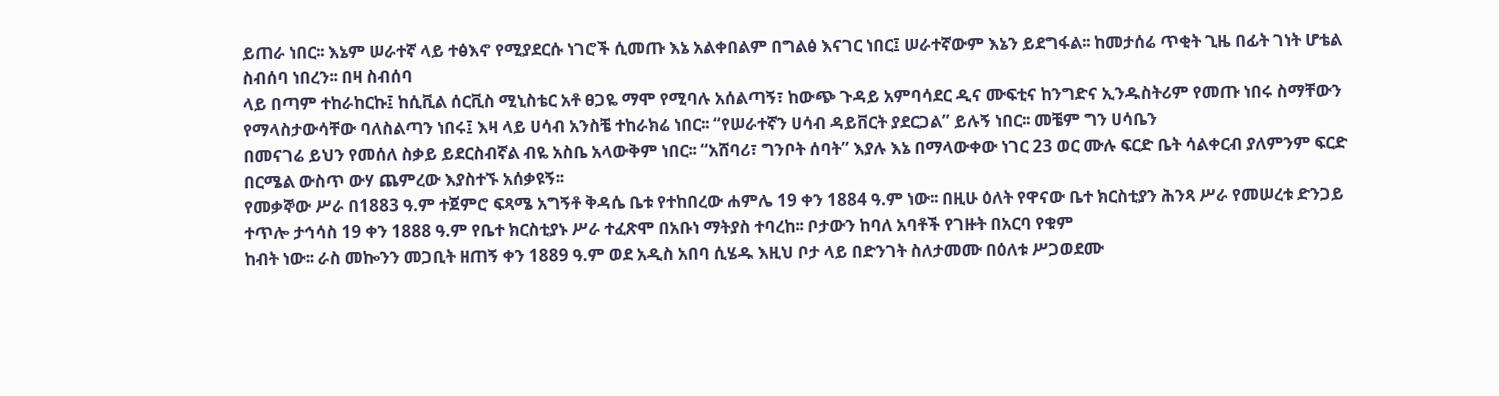ይጠራ ነበር፡፡ እኔም ሠራተኛ ላይ ተፅእኖ የሚያደርሱ ነገሮች ሲመጡ እኔ አልቀበልም በግልፅ እናገር ነበር፤ ሠራተኛውም እኔን ይደግፋል፡፡ ከመታሰሬ ጥቂት ጊዜ በፊት ገነት ሆቴል ስብሰባ ነበረን፡፡ በዛ ስብሰባ
ላይ በጣም ተከራከርኩ፤ ከሲቪል ሰርቪስ ሚኒስቴር አቶ ፀጋዬ ማሞ የሚባሉ አሰልጣኝ፣ ከውጭ ጉዳይ አምባሳደር ዲና ሙፍቲና ከንግድና ኢንዱስትሪም የመጡ ነበሩ ስማቸውን የማላስታውሳቸው ባለስልጣን ነበሩ፤ እዛ ላይ ሀሳብ አንስቼ ተከራክሬ ነበር፡፡ “የሠራተኛን ሀሳብ ዳይቨርት ያደርጋል” ይሉኝ ነበር፡፡ መቼም ግን ሀሳቤን
በመናገሬ ይህን የመሰለ ስቃይ ይደርስብኛል ብዬ አስቤ አላውቅም ነበር፡፡ “አሸባሪ፣ ግንቦት ሰባት” እያሉ እኔ በማላውቀው ነገር 23 ወር ሙሉ ፍርድ ቤት ሳልቀርብ ያለምንም ፍርድ በርሜል ውስጥ ውሃ ጨምረው እያስተኙ አሰቃዩኝ፡፡
የመቃኞው ሥራ በ1883 ዓ.ም ተጀምሮ ፍጻሜ አግኝቶ ቅዳሴ ቤቱ የተከበረው ሐምሌ 19 ቀን 1884 ዓ.ም ነው፡፡ በዚሁ ዕለት የዋናው ቤተ ክርስቲያን ሕንጻ ሥራ የመሠረቱ ድንጋይ ተጥሎ ታኅሳስ 19 ቀን 1888 ዓ.ም የቤተ ክርስቲያኑ ሥራ ተፈጽሞ በአቡነ ማትያስ ተባረከ፡፡ ቦታውን ከባለ አባቶች የገዙት በአርባ የቁም
ከብት ነው፡፡ ራስ መኰንን መጋቢት ዘጠኝ ቀን 1889 ዓ.ም ወደ አዲስ አበባ ሲሄዱ እዚህ ቦታ ላይ በድንገት ስለታመሙ በዕለቱ ሥጋወደሙ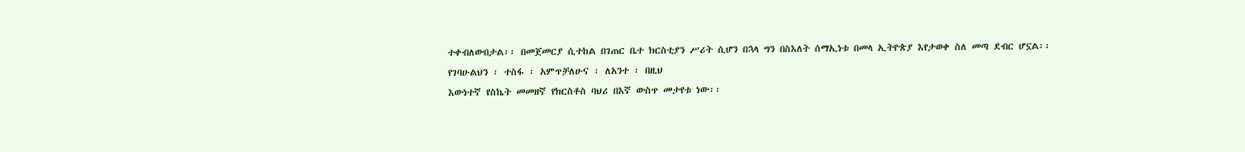ተቀብለውበታል፡፡ በመጀመርያ ሲተከል በገጠር ቤተ ክርስቲያን ሥሪት ሲሆን በኋላ ግን በስእለት ሰማኢነቱ በመላ ኢትዮጵያ እየታወቀ ስለ መጣ ደብር ሆኗል፡፡
የገባሁልህን ፡ ተስፋ ፡ አምጥቻለሁና ፡ ለአንተ ፡ በዚህ
እውነተኛ የስኬት መመዘኛ የክርስቶስ ባህሪ በእኛ ውስጥ መታየቱ ነው፡፡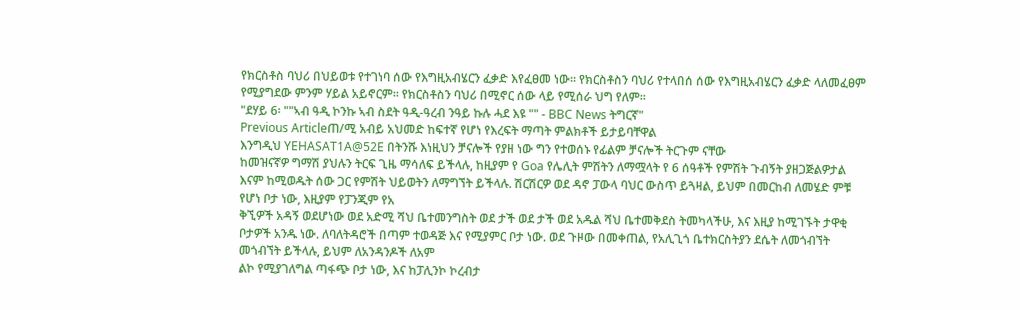የክርስቶስ ባህሪ በህይወቱ የተገነባ ሰው የእግዚአብሄርን ፈቃድ እየፈፀመ ነው፡፡ የክርስቶስን ባህሪ የተላበሰ ሰው የእግዚአብሄርን ፈቃድ ላለመፈፀም የሚያግደው ምንም ሃይል አይኖርም፡፡ የክርስቶስን ባህሪ በሚኖር ሰው ላይ የሚሰራ ህግ የለም፡፡
"ደሃይ 6፡ ""ኣብ ዓዲ ኮንኩ ኣብ ስደት ዓዲ-ዓረብ ንዓይ ኩሉ ሓደ እዩ "" - BBC News ትግርኛ"
Previous Articleጠ/ሚ አብይ አህመድ ከፍተኛ የሆነ የእረፍት ማጣት ምልክቶች ይታይባቸዋል
እንግዲህ YEHASAT1A@52E በትንሹ እነዚህን ቻናሎች የያዘ ነው ግን የተወሰኑ የፊልም ቻናሎች ትርጉም ናቸው
ከመዝናኛዎ ግማሽ ያህሉን ትርፍ ጊዜ ማሳለፍ ይችላሉ, ከዚያም የ Goa የሌሊት ምሽትን ለማሟላት የ 6 ሰዓቶች የምሽት ጉብኝት ያዘጋጅልዎታል እናም ከሚወዱት ሰው ጋር የምሽት ህይወትን ለማግኘት ይችላሉ. ሽርሽርዎ ወደ ዳኖ ፓውላ ባህር ውስጥ ይጓዛል, ይህም በመርከብ ለመሄድ ምቹ የሆነ ቦታ ነው, እዚያም የፓንጂም የአ
ቅኚዎች አዳኝ ወደሆነው ወደ አድሚ ሻህ ቤተመንግስት ወደ ታች ወደ ታች ወደ አዱል ሻህ ቤተመቅደስ ትመካላችሁ, እና እዚያ ከሚገኙት ታዋቂ ቦታዎች አንዱ ነው. ለባለትዳሮች በጣም ተወዳጅ እና የሚያምር ቦታ ነው. ወደ ጉዞው በመቀጠል, የአሊጊጎ ቤተክርስትያን ደሴት ለመጎብኘት መጎብኘት ይችላሉ, ይህም ለአንዳንዶች ለአም
ልኮ የሚያገለግል ጣፋጭ ቦታ ነው, እና ከፓሊንኮ ኮረብታ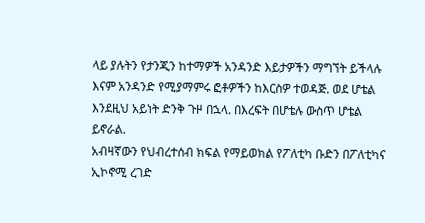ላይ ያሉትን የታንጂን ከተማዎች አንዳንድ እይታዎችን ማግኘት ይችላሉ እናም አንዳንድ የሚያማምሩ ፎቶዎችን ከእርስዎ ተወዳጅ. ወደ ሆቴል እንደዚህ አይነት ድንቅ ጉዞ በኋላ. በእረፍት በሆቴሉ ውስጥ ሆቴል ይኖራል.
አብዛኛውን የህብረተሰብ ክፍል የማይወክል የፖለቲካ ቡድን በፖለቲካና ኢኮኖሚ ረገድ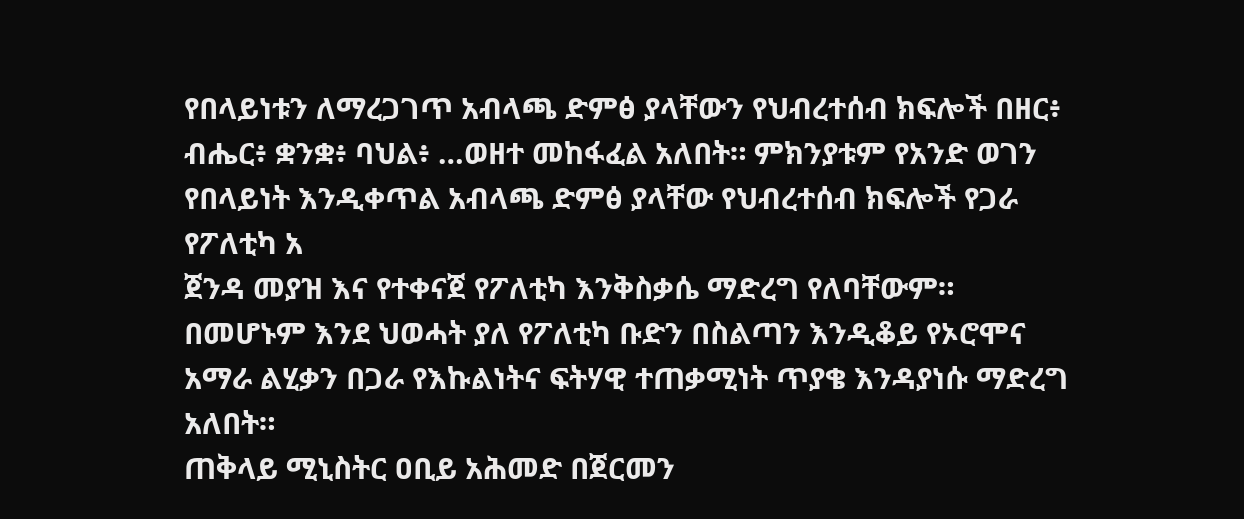የበላይነቱን ለማረጋገጥ አብላጫ ድምፅ ያላቸውን የህብረተሰብ ክፍሎች በዘር፥ ብሔር፥ ቋንቋ፥ ባህል፥ …ወዘተ መከፋፈል አለበት። ምክንያቱም የአንድ ወገን የበላይነት እንዲቀጥል አብላጫ ድምፅ ያላቸው የህብረተሰብ ክፍሎች የጋራ የፖለቲካ አ
ጀንዳ መያዝ እና የተቀናጀ የፖለቲካ እንቅስቃሴ ማድረግ የለባቸውም። በመሆኑም እንደ ህወሓት ያለ የፖለቲካ ቡድን በስልጣን እንዲቆይ የኦሮሞና አማራ ልሂቃን በጋራ የእኩልነትና ፍትሃዊ ተጠቃሚነት ጥያቄ እንዳያነሱ ማድረግ አለበት።
ጠቅላይ ሚኒስትር ዐቢይ አሕመድ በጀርመን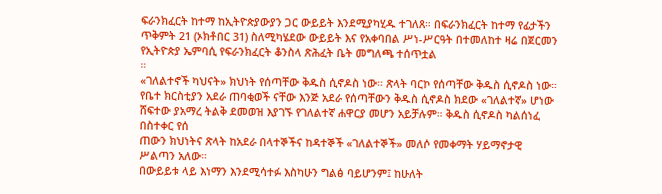ፍራንክፈርት ከተማ ከኢትዮጵያውያን ጋር ውይይት እንደሚያካሂዱ ተገለጸ። በፍራንክፈርት ከተማ የፊታችን ጥቅምት 21 (ኦክቶበር 31) ስለሚካሄደው ውይይት እና የአቀባበል ሥነ-ሥርዓት በተመለከተ ዛሬ በጀርመን የኢትዮጵያ ኤምባሲ የፍራንክፈርት ቆንስላ ጽሕፈት ቤት መግለጫ ተሰጥቷል
።
«ገለልተኖች ካህናት» ክህነት የሰጣቸው ቅዱስ ሲኖዶስ ነው። ጽላት ባርኮ የሰጣቸው ቅዱስ ሲኖዶስ ነው። የቤተ ክርስቲያን አደራ ጠባቂወች ናቸው እንጅ አደራ የሰጣቸውን ቅዱስ ሲኖዶስ ክደው «ገለልተኛ» ሆነው ሸፍተው ያአማረ ትልቅ ደመወዝ እያገኙ የገለልተኛ ሐዋርያ መሆን አይቻሉም። ቅዱስ ሲኖዶስ ካልሰነፈ በስተቀር የሰ
ጠውን ክህነትና ጽላት ከአደራ በላተኞችና ከዳተኞች «ገለልተኞች» መለሶ የመቀማት ሃይማኖታዊ ሥልጣን አለው።
በውይይቱ ላይ እነማን እንደሚሳተፉ እስካሁን ግልፅ ባይሆንም፤ ከሁለት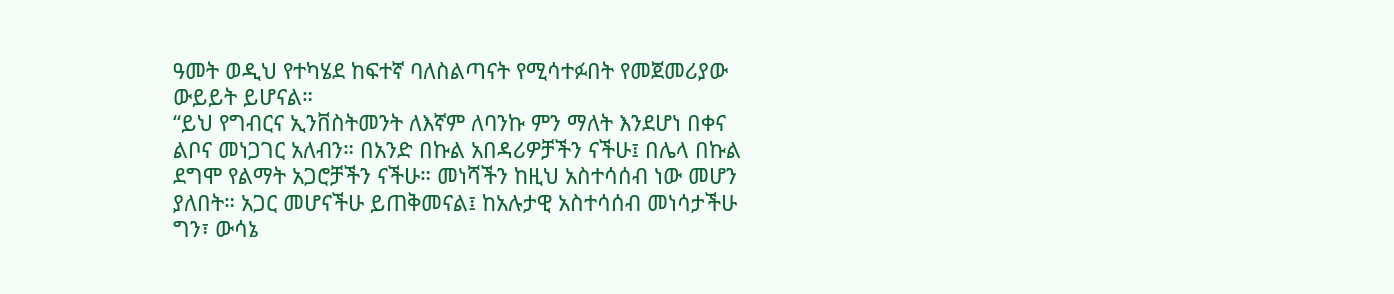ዓመት ወዲህ የተካሄደ ከፍተኛ ባለስልጣናት የሚሳተፉበት የመጀመሪያው ውይይት ይሆናል።
“ይህ የግብርና ኢንቨስትመንት ለእኛም ለባንኩ ምን ማለት እንደሆነ በቀና ልቦና መነጋገር አለብን። በአንድ በኩል አበዳሪዎቻችን ናችሁ፤ በሌላ በኩል ደግሞ የልማት አጋሮቻችን ናችሁ። መነሻችን ከዚህ አስተሳሰብ ነው መሆን ያለበት። አጋር መሆናችሁ ይጠቅመናል፤ ከአሉታዊ አስተሳሰብ መነሳታችሁ ግን፣ ውሳኔ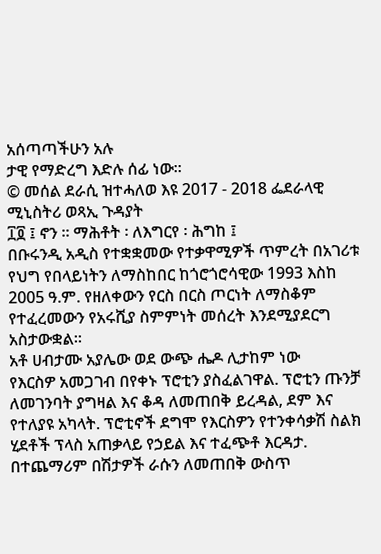አሰጣጣችሁን አሉ
ታዊ የማድረግ እድሉ ሰፊ ነው።
© መሰል ደራሲ ዝተሓለወ እዩ 2017 - 2018 ፌደራላዊ ሚኒስትሪ ወጻኢ ጉዳያት
፲፬ ፤ ኖን ። ማሕቶት ፡ ለእግርየ ፡ ሕግከ ፤
በቡሩንዲ አዲስ የተቋቋመው የተቃዋሚዎች ጥምረት በአገሪቱ የህግ የበላይነትን ለማስከበር ከጎሮጎሮሳዊው 1993 እስከ 2005 ዓ.ም. የዘለቀውን የርስ በርስ ጦርነት ለማስቆም የተፈረመውን የአሩሺያ ስምምነት መሰረት እንደሚያደርግ አስታውቋል።
አቶ ሀብታሙ አያሌው ወደ ውጭ ሔዶ ሊታከም ነው
የእርስዎ አመጋገብ በየቀኑ ፕሮቲን ያስፈልገዋል. ፕሮቲን ጡንቻ ለመገንባት ያግዛል እና ቆዳ ለመጠበቅ ይረዳል, ደም እና የተለያዩ አካላት. ፕሮቲኖች ደግሞ የእርስዎን የተንቀሳቃሽ ስልክ ሂደቶች ፕላስ አጠቃላይ የኃይል እና ተፈጭቶ እርዳታ. በተጨማሪም በሽታዎች ራሱን ለመጠበቅ ውስጥ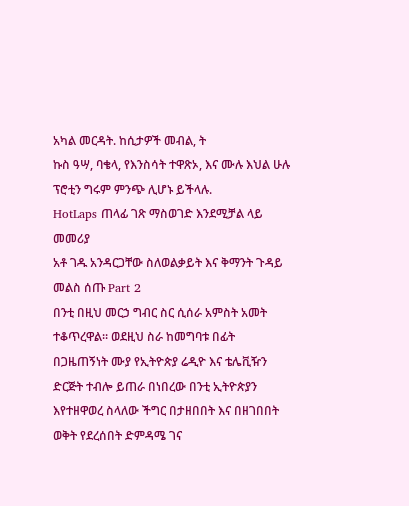አካል መርዳት. ከሲታዎች መብል, ት
ኩስ ዓሣ, ባቄላ, የእንስሳት ተዋጽኦ, እና ሙሉ እህል ሁሉ ፕሮቲን ግሩም ምንጭ ሊሆኑ ይችላሉ.
HotLaps ጠላፊ ገጽ ማስወገድ እንደሚቻል ላይ መመሪያ
አቶ ገዱ አንዳርጋቸው ስለወልቃይት እና ቅማንት ጉዳይ መልስ ሰጡ Part 2
በንቲ በዚህ መርኃ ግብር ስር ሲሰራ አምስት አመት ተቆጥረዋል። ወደዚህ ስራ ከመግባቱ በፊት በጋዜጠኝነት ሙያ የኢትዮጵያ ሬዲዮ እና ቴሌቪዥን ድርጅት ተብሎ ይጠራ በነበረው በንቲ ኢትዮጵያን እየተዘዋወረ ስላለው ችግር በታዘበበት እና በዘገበበት ወቅት የደረሰበት ድምዳሜ ገና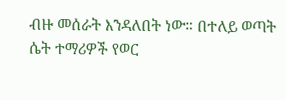ብዙ መሰራት እንዳለበት ነው። በተለይ ወጣት
ሴት ተማሪዎች የወር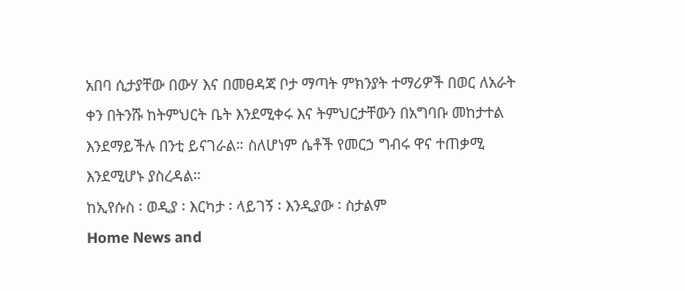አበባ ሲታያቸው በውሃ እና በመፀዳጃ ቦታ ማጣት ምክንያት ተማሪዎች በወር ለአራት ቀን በትንሹ ከትምህርት ቤት እንደሚቀሩ እና ትምህርታቸውን በአግባቡ መከታተል እንደማይችሉ በንቲ ይናገራል። ስለሆነም ሴቶች የመርኃ ግብሩ ዋና ተጠቃሚ እንደሚሆኑ ያስረዳል።
ከኢየሱስ ፡ ወዲያ ፡ እርካታ ፡ ላይገኝ ፡ እንዲያው ፡ ስታልም
Home News and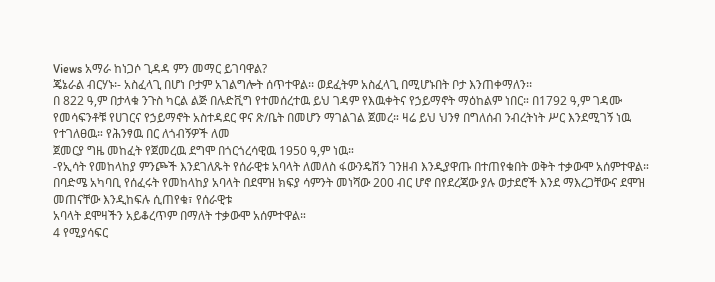Views አማራ ከነጋሶ ጊዳዳ ምን መማር ይገባዋል?
ጄኔራል ብርሃኑ፡- አስፈላጊ በሆነ ቦታም አገልግሎት ሰጥተዋል፡፡ ወደፈትም አስፈላጊ በሚሆኑበት ቦታ እንጠቀማለን፡፡
በ 822 ዓ,ም በታላቁ ንጉስ ካርል ልጅ በሉድቪግ የተመሰረተዉ ይህ ገዳም የእዉቀትና የኃይማኖት ማዕከልም ነበር። በ1792 ዓ,ም ገዳሙ የመሳፍንቶቹ የሀገርና የኃይማኖት አስተዳደር ዋና ጽ/ቤት በመሆን ማገልገል ጀመረ። ዛሬ ይህ ህንፃ በግለሰብ ንብረትነት ሥር እንደሚገኝ ነዉ የተገለፀዉ። የሕንፃዉ በር ለጎብኝዎች ለመ
ጀመርያ ግዜ መከፈት የጀመረዉ ደግሞ በጎርጎረሳዊዉ 1950 ዓ,ም ነዉ።
-የኢሳት የመከላከያ ምንጮች እንደገለጹት የሰራዊቱ አባላት ለመለስ ፋውንዴሽን ገንዘብ እንዲያዋጡ በተጠየቁበት ወቅት ተቃውሞ አሰምተዋል። በባድሜ አካባቢ የሰፈሩት የመከላከያ አባላት በደሞዝ ክፍያ ሳምንት መነሻው 200 ብር ሆኖ በየደረጃው ያሉ ወታደሮች እንደ ማእረጋቸውና ደሞዝ መጠናቸው እንዲከፍሉ ሲጠየቁ፣ የሰራዊቱ
አባላት ደሞዛችን አይቆረጥም በማለት ተቃውሞ አሰምተዋል።
4 የሚያሳፍር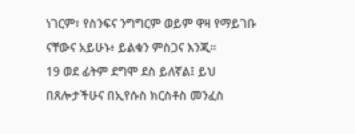ነገርም፣ የስንፍና ንግግርም ወይም ዋዛ የማይገቡ ናቸውና አይሁኑ፥ ይልቁን ምስጋና እንጂ።
19 ወደ ፊትም ደግሞ ደስ ይለኛል፤ ይህ በጸሎታችሁና በኢየሱስ ክርስቶስ መንፈስ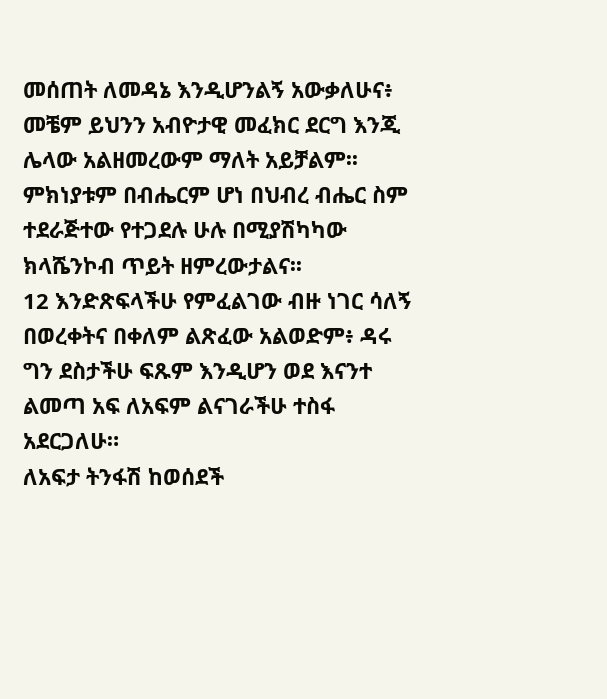መሰጠት ለመዳኔ እንዲሆንልኝ አውቃለሁና፥
መቼም ይህንን አብዮታዊ መፈክር ደርግ እንጂ ሌላው አልዘመረውም ማለት አይቻልም፡፡ምክነያቱም በብሔርም ሆነ በህብረ ብሔር ስም ተደራጅተው የተጋደሉ ሁሉ በሚያሽካካው ክላሼንኮብ ጥይት ዘምረውታልና፡፡
12 እንድጽፍላችሁ የምፈልገው ብዙ ነገር ሳለኝ በወረቀትና በቀለም ልጽፈው አልወድም፥ ዳሩ ግን ደስታችሁ ፍጹም እንዲሆን ወደ እናንተ ልመጣ አፍ ለአፍም ልናገራችሁ ተስፋ አደርጋለሁ።
ለአፍታ ትንፋሽ ከወሰደች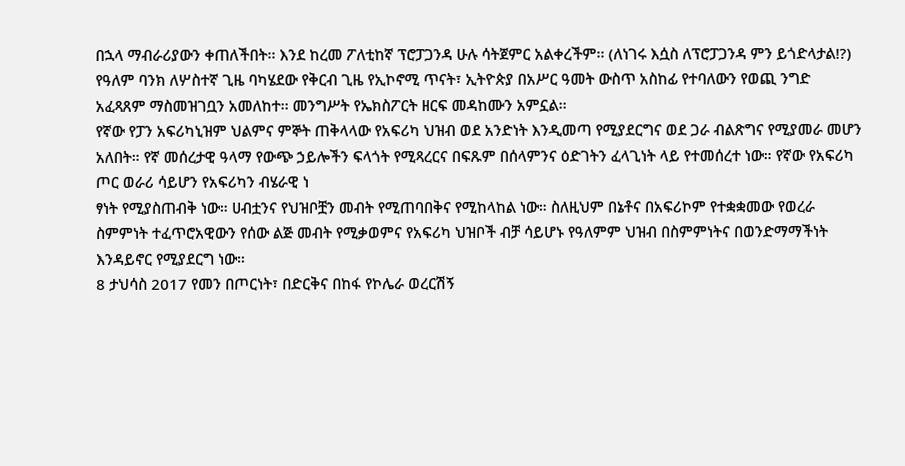በኋላ ማብራሪያውን ቀጠለችበት፡፡ እንደ ከረመ ፖለቲከኛ ፕሮፓጋንዳ ሁሉ ሳትጀምር አልቀረችም፡፡ (ለነገሩ እሷስ ለፕሮፓጋንዳ ምን ይጎድላታል!?)
የዓለም ባንክ ለሦስተኛ ጊዜ ባካሄደው የቅርብ ጊዜ የኢኮኖሚ ጥናት፣ ኢትዮጵያ በአሥር ዓመት ውስጥ አስከፊ የተባለውን የወጪ ንግድ አፈጻጸም ማስመዝገቧን አመለከተ፡፡ መንግሥት የኤክስፖርት ዘርፍ መዳከሙን አምኗል፡፡
የኛው የፓን አፍሪካኒዝም ህልምና ምኞት ጠቅላላው የአፍሪካ ህዝብ ወደ አንድነት እንዲመጣ የሚያደርግና ወደ ጋራ ብልጽግና የሚያመራ መሆን አለበት። የኛ መሰረታዊ ዓላማ የውጭ ኃይሎችን ፍላጎት የሚጻረርና በፍጹም በሰላምንና ዕድገትን ፈላጊነት ላይ የተመሰረተ ነው። የኛው የአፍሪካ ጦር ወራሪ ሳይሆን የአፍሪካን ብሄራዊ ነ
ፃነት የሚያስጠብቅ ነው። ሀብቷንና የህዝቦቿን መብት የሚጠባበቅና የሚከላከል ነው። ስለዚህም በኔቶና በአፍሪኮም የተቋቋመው የወረራ ስምምነት ተፈጥሮአዊውን የሰው ልጅ መብት የሚቃወምና የአፍሪካ ህዝቦች ብቻ ሳይሆኑ የዓለምም ህዝብ በስምምነትና በወንድማማችነት እንዳይኖር የሚያደርግ ነው።
8 ታህሳስ 2017 የመን በጦርነት፣ በድርቅና በከፋ የኮሌራ ወረርሽኝ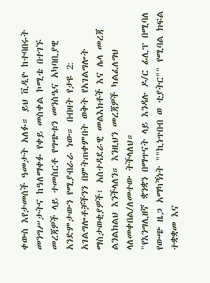ቀውስ እየታመሰች ዓመታት አለፉ። ይህ ቪዲዮ ከተባበሩት መንግሥታትና ከዓለማቀፉ የቀይ መስቀል ኮሚቴ በተገኙ መረጃዎች ላይ ተመስርቶ የግጭቱን መንስዔና አካባቢያዊ አንድምታውን የሚያብራራ ነው። በብዛት የታዩ 2:
አገልግሎቶቻችንን በምትጠቀምበት ወቅት የአገልግሎት ማስታወቂያዎች፣ አስተዳደራዊ መልእክቶች እና ሌላ መረጃ ልንልክልህ እንችላለን። እንዚህን መረጃዎች ካልፈለግህ ላለመቀበል/ለመተው ትችላለህ።
"የእንግሊዘኛ ቋንቋን በማጥናት ላይ እንዳሉ ዶ/ር ፊሊፕ በሚባለ የውጭ ዜጋ አማካኝነት ""ኪነጥበብ ወ ቲያትር"" የሚባል ክፍል ተቋቋመ እና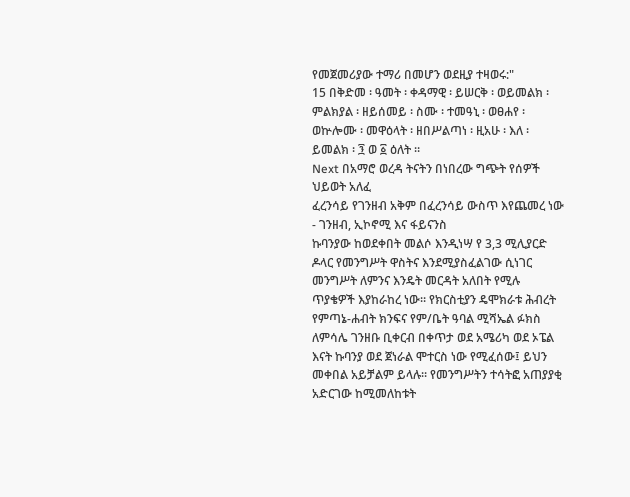የመጀመሪያው ተማሪ በመሆን ወደዚያ ተዛወሩ:"
15 በቅድመ ፡ ዓመት ፡ ቀዳማዊ ፡ ይሠርቅ ፡ ወይመልክ ፡ ምልክያል ፡ ዘይሰመይ ፡ ስሙ ፡ ተመዓኒ ፡ ወፀሐየ ፡ ወኵሎሙ ፡ መዋዕላት ፡ ዘበሥልጣነ ፡ ዚአሁ ፡ እለ ፡ ይመልክ ፡ ፺ ወ ፩ ዕለት ።
Next በአማሮ ወረዳ ትናትን በነበረው ግጭት የሰዎች ህይወት አለፈ
ፈረንሳይ የገንዘብ አቅም በፈረንሳይ ውስጥ እየጨመረ ነው - ገንዘብ, ኢኮኖሚ እና ፋይናንስ
ኩባንያው ከወደቀበት መልሶ እንዲነሣ የ 3,3 ሚሊያርድ ዶላር የመንግሥት ዋስትና እንደሚያስፈልገው ሲነገር መንግሥት ለምንና እንዴት መርዳት አለበት የሚሉ ጥያቄዎች እያከራከረ ነው። የክርስቲያን ዴሞክራቱ ሕብረት የምጣኔ-ሐብት ክንፍና የም/ቤት ዓባል ሚሻኤል ፉክስ ለምሳሌ ገንዘቡ ቢቀርብ በቀጥታ ወደ አሜሪካ ወደ ኦፔል
እናት ኩባንያ ወደ ጀነራል ሞተርስ ነው የሚፈሰው፤ ይህን መቀበል አይቻልም ይላሉ። የመንግሥትን ተሳትፎ አጠያያቂ አድርገው ከሚመለከቱት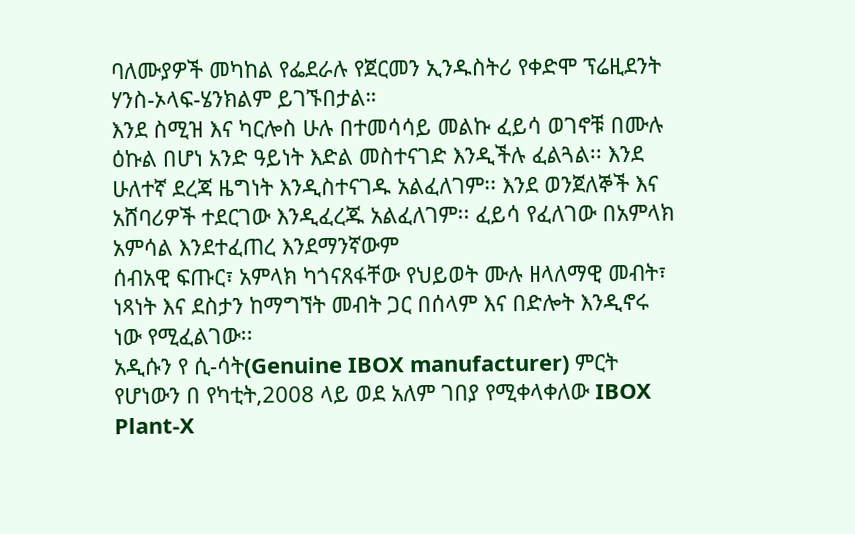ባለሙያዎች መካከል የፌደራሉ የጀርመን ኢንዱስትሪ የቀድሞ ፕሬዚደንት ሃንስ-ኦላፍ-ሄንክልም ይገኙበታል።
እንደ ስሚዝ እና ካርሎስ ሁሉ በተመሳሳይ መልኩ ፈይሳ ወገኖቹ በሙሉ ዕኩል በሆነ አንድ ዓይነት እድል መስተናገድ እንዲችሉ ፈልጓል፡፡ እንደ ሁለተኛ ደረጃ ዜግነት እንዲስተናገዱ አልፈለገም፡፡ እንደ ወንጀለኞች እና አሸባሪዎች ተደርገው እንዲፈረጁ አልፈለገም፡፡ ፈይሳ የፈለገው በአምላክ አምሳል እንደተፈጠረ እንደማንኛውም
ሰብአዊ ፍጡር፣ አምላክ ካጎናጸፋቸው የህይወት ሙሉ ዘላለማዊ መብት፣ ነጻነት እና ደስታን ከማግኘት መብት ጋር በሰላም እና በድሎት እንዲኖሩ ነው የሚፈልገው፡፡
አዲሱን የ ሲ-ሳት(Genuine IBOX manufacturer) ምርት የሆነውን በ የካቲት,2008 ላይ ወደ አለም ገበያ የሚቀላቀለው IBOX Plant-X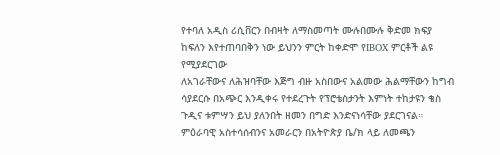የተባለ አዲስ ሪሲቨርን በብዛት ለማስመጣት ሙሉበሙሉ ቅድመ ክፍያ ከፍለን እየተጠባበቅን ነው ይህንን ምርት ከቀድሞ የIBOX ምርቶች ልዩ የሚያደርገው
ለአገራቸውና ለሕዝባቸው እጅግ ብዙ አስበውና አልመው ሕልማቸውን ከግብ ሳያደርሱ በአጭር እንዲቀሩ የተደረጉት የፕሮቴስታንት እምነት ተከታዩን ቄስ ጉዲና ቱምሣን ይህ ያለንበት ዘመን በግድ እንድናነሳቸው ያደርገናል። ምዕራባዊ አስተሳሰብንና አመራርን በአትዮጵያ ቤ/ክ ላይ ለመጫን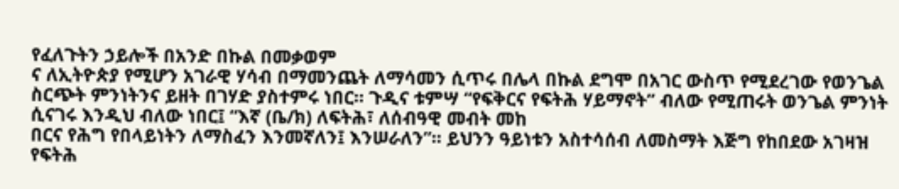የፈለጉትን ኃይሎች በአንድ በኩል በመቃወም
ና ለኢትዮጵያ የሚሆን አገራዊ ሃሳብ በማመንጨት ለማሳመን ሲጥሩ በሌላ በኩል ደግሞ በአገር ውስጥ የሚደረገው የወንጌል ስርጭት ምንነትንና ይዘት በገሃድ ያስተምሩ ነበር። ጉዲና ቱምሣ “የፍቅርና የፍትሕ ሃይማኖት” ብለው የሚጠሩት ወንጌል ምንነት ሲናገሩ እንዲህ ብለው ነበር፤ “እኛ (ቤ/ክ) ለፍትሕ፣ ለሰብዓዊ መብት መከ
በርና የሕግ የበላይነትን ለማስፈን እንመኛለን፤ እንሠራለን”። ይህንን ዓይነቱን አስተሳሰብ ለመስማት እጅግ የከበደው አገዛዝ የፍትሕ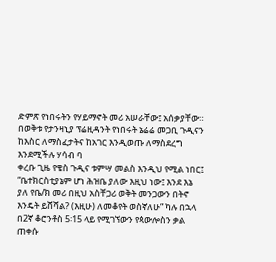ድምጽ የነበሩትን የሃይማኖት መሪ አሠራቸው፤ አሰቃያቸው። በወቅቱ የታንዛኒያ ፕሬዚዳንት የነበሩት ኔሬሬ መጋቢ ጉዲናን ከእስር ለማስፈታትና ከአገር እንዲወጡ ለማስደረግ እንደሚችሉ ሃሳብ ባ
ቀረቡ ጊዜ የቄስ ጉዲና ቱምሣ መልስ እንዲህ የሚል ነበር፤ “ቤተክርስቲያኔም ሆነ ሕዝቤ ያለው እዚህ ነው፤ እንደ እኔ ያለ የቤ/ክ መሪ በዚህ አስቸጋሪ ወቅት መንጋውን በትኖ እንዴት ይሸሻል? (እዚሁ) ለመቆየት ወስኛለሁ” ካሉ በኋላ በ2ኛ ቆሮንቶስ 5፡15 ላይ የሚገኘውን የጳውሎስን ቃል ጠቀሱ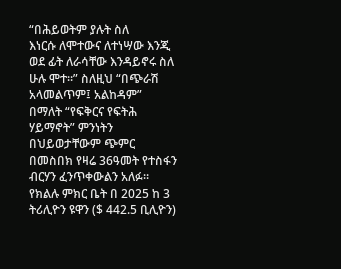“በሕይወትም ያሉት ስለ
እነርሱ ለሞተውና ለተነሣው እንጂ ወደ ፊት ለራሳቸው እንዳይኖሩ ስለ ሁሉ ሞተ።” ስለዚህ “በጭራሽ አላመልጥም፤ አልከዳም” በማለት “የፍቅርና የፍትሕ ሃይማኖት” ምንነትን በህይወታቸውም ጭምር በመስበክ የዛሬ 36ዓመት የተስፋን ብርሃን ፈንጥቀውልን አለፉ።
የክልሉ ምክር ቤት በ 2025 ከ 3 ትሪሊዮን ዩዋን ($ 442.5 ቢሊዮን)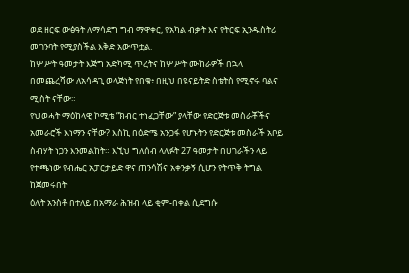ወደ ዘርፍ ውፅዓት ለማሳደግ ግብ ማዋቀር, የአካል ብቃት እና የትርፍ ኢንዱስትሪ መገንባት የሚያስችል እቅድ አውጥቷል.
ከሦሥት ዓመታት እጅግ አድካሚ ጥረትና ከሦሥት ሙከራዎች በኋላ በመጨረሻው ለአሳዳጊ ወላጅነት የበቁ፥ በዚህ በዩናይትድ ስቴትስ የሚኖሩ ባልና ሚስት ናቸው።
የህወሓት ማዕከላዊ ኮሚቴ “ክብር ተነፈጋቸው” ያላቸው የድርጅቱ መስራቾችና አመራሮች እነማን ናቸው? እስኪ በዕድሜ አንጋፋ የሆኑትን የድርጅቱ መስራች አቦይ ስብሃት ነጋን እንመልከት። እኚህ ግለሰብ ላለፉት 27 ዓመታት በሀገራችን ላይ የተጫነው የብሔር አፓርታይድ ዋና ጠንሳሽና አቀንቃኝ ሲሆን የትጥቅ ትግል ከጀመሩበት
ዕለት አንስቶ በተለይ በአማራ ሕዝብ ላይ ቂም-በቀል ሲደግሱ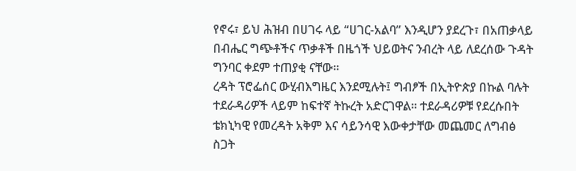የኖሩ፣ ይህ ሕዝብ በሀገሩ ላይ “ሀገር-አልባ” እንዲሆን ያደረጉ፣ በአጠቃላይ በብሔር ግጭቶችና ጥቃቶች በዜጎች ህይወትና ንብረት ላይ ለደረሰው ጉዳት ግንባር ቀደም ተጠያቂ ናቸው።
ረዳት ፕሮፌሰር ውሂብእግዜር እንደሚሉት፤ ግብፆች በኢትዮጵያ በኩል ባሉት ተደራዳሪዎች ላይም ከፍተኛ ትኩረት አድርገዋል፡፡ ተደራዳሪዎቹ የደረሱበት ቴክኒካዊ የመረዳት አቅም እና ሳይንሳዊ እውቀታቸው መጨመር ለግብፅ ስጋት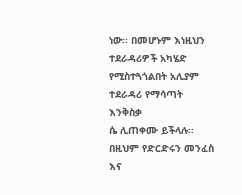ነው፡፡ በመሆኑም እነዚህን ተደራዳሪዎች አካሄድ የሚስተጓጎልበት አሊያም ተደራዳሪ የማሳጣት እንቅስቃ
ሴ ሊጠቀሙ ይችላሉ፡፡ በዚህም የድርድሩን መንፈስ እና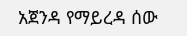አጀንዳ የማይረዳ ሰው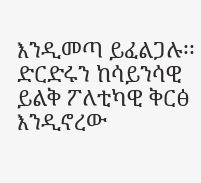እንዲመጣ ይፈልጋሉ፡፡ ድርድሩን ከሳይንሳዊ ይልቅ ፖለቲካዊ ቅርፅ እንዲኖረው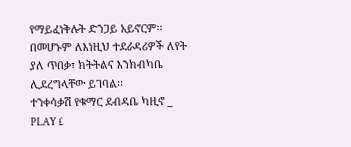የማይፈነቅሉት ድንጋይ አይኖርም፡፡ በመሆኑም ለእነዚህ ተደራዳሪዎች ለየት ያለ ጥበቃ፣ ክትትልና እንክብካቤ ሊደረግላቸው ይገባል፡፡
ተንቀሳቃሽ የቁማር ደብዳቤ ካዚኖ _ PLAY £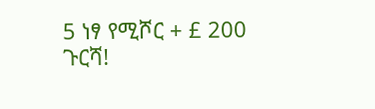5 ነፃ የሚሾር + £ 200 ጉርሻ!